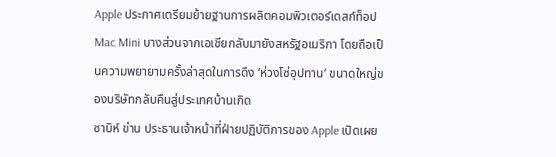Apple ประกาศเตรียมย้ายฐานการผลิตคอมพิวเตอร์เดสก์ท็อป Mac Mini บางส่วนจากเอเชียกลับมายังสหรัฐอเมริกา โดยถือเป็นความพยายามครั้งล่าสุดในการดึง ‘ห่วงโซ่อุปทาน‘ ขนาดใหญ่ของบริษัทกลับคืนสู่ประเทศบ้านเกิด
ซาบิห์ ข่าน ประธานเจ้าหน้าที่ฝ่ายปฏิบัติการของ Apple เปิดเผย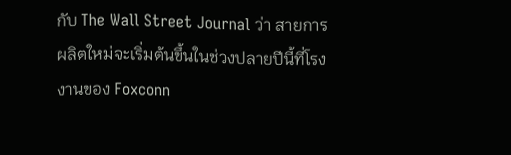กับ The Wall Street Journal ว่า สายการผลิตใหม่จะเริ่มต้นขึ้นในช่วงปลายปีนี้ที่โรงงานของ Foxconn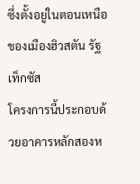ซึ่งตั้งอยู่ในตอนเหนือของเมืองฮิวสตัน รัฐเท็กซัส
โครงการนี้ประกอบด้วยอาคารหลักสองห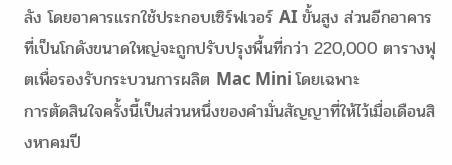ลัง โดยอาคารแรกใช้ประกอบเซิร์ฟเวอร์ AI ขั้นสูง ส่วนอีกอาคารที่เป็นโกดังขนาดใหญ่จะถูกปรับปรุงพื้นที่กว่า 220,000 ตารางฟุตเพื่อรองรับกระบวนการผลิต Mac Mini โดยเฉพาะ
การตัดสินใจครั้งนี้เป็นส่วนหนึ่งของคำมั่นสัญญาที่ให้ไว้เมื่อเดือนสิงหาคมปี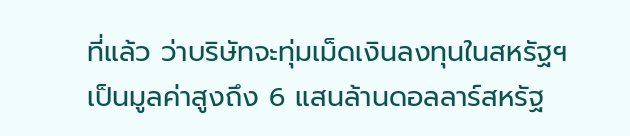ที่แล้ว ว่าบริษัทจะทุ่มเม็ดเงินลงทุนในสหรัฐฯ เป็นมูลค่าสูงถึง 6 แสนล้านดอลลาร์สหรัฐ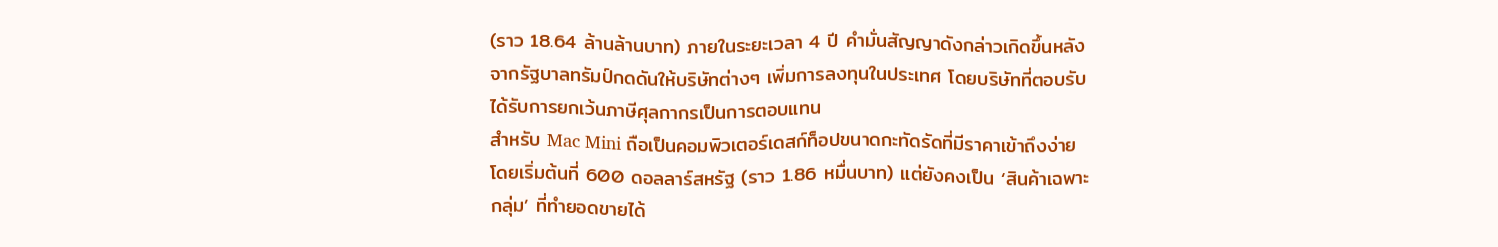(ราว 18.64 ล้านล้านบาท) ภายในระยะเวลา 4 ปี คำมั่นสัญญาดังกล่าวเกิดขึ้นหลังจากรัฐบาลทรัมป์กดดันให้บริษัทต่างๆ เพิ่มการลงทุนในประเทศ โดยบริษัทที่ตอบรับได้รับการยกเว้นภาษีศุลกากรเป็นการตอบแทน
สำหรับ Mac Mini ถือเป็นคอมพิวเตอร์เดสก์ท็อปขนาดกะทัดรัดที่มีราคาเข้าถึงง่าย โดยเริ่มต้นที่ 600 ดอลลาร์สหรัฐ (ราว 1.86 หมื่นบาท) แต่ยังคงเป็น ‘สินค้าเฉพาะกลุ่ม’ ที่ทำยอดขายได้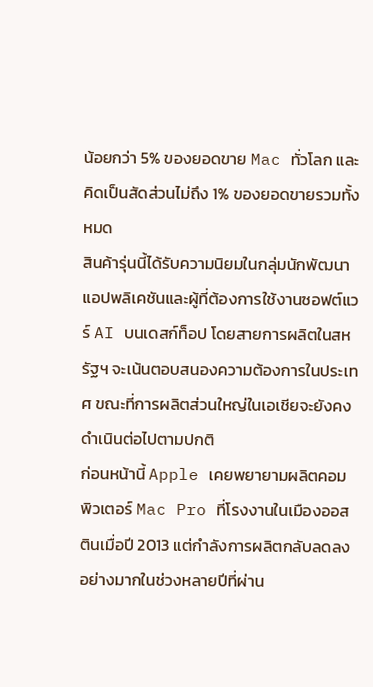น้อยกว่า 5% ของยอดขาย Mac ทั่วโลก และคิดเป็นสัดส่วนไม่ถึง 1% ของยอดขายรวมทั้งหมด
สินค้ารุ่นนี้ได้รับความนิยมในกลุ่มนักพัฒนาแอปพลิเคชันและผู้ที่ต้องการใช้งานซอฟต์แวร์ AI บนเดสก์ท็อป โดยสายการผลิตในสหรัฐฯ จะเน้นตอบสนองความต้องการในประเทศ ขณะที่การผลิตส่วนใหญ่ในเอเชียจะยังคงดำเนินต่อไปตามปกติ
ก่อนหน้านี้ Apple เคยพยายามผลิตคอมพิวเตอร์ Mac Pro ที่โรงงานในเมืองออสตินเมื่อปี 2013 แต่กำลังการผลิตกลับลดลงอย่างมากในช่วงหลายปีที่ผ่าน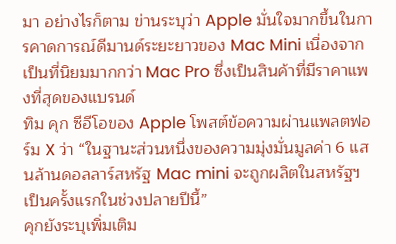มา อย่างไรก็ตาม ข่านระบุว่า Apple มั่นใจมากขึ้นในการคาดการณ์ดีมานด์ระยะยาวของ Mac Mini เนื่องจากเป็นที่นิยมมากกว่า Mac Pro ซึ่งเป็นสินค้าที่มีราคาแพงที่สุดของแบรนด์
ทิม คุก ซีอีโอของ Apple โพสต์ข้อความผ่านแพลตฟอร์ม X ว่า “ในฐานะส่วนหนึ่งของความมุ่งมั่นมูลค่า 6 แสนล้านดอลลาร์สหรัฐ Mac mini จะถูกผลิตในสหรัฐฯ เป็นครั้งแรกในช่วงปลายปีนี้”
คุกยังระบุเพิ่มเติม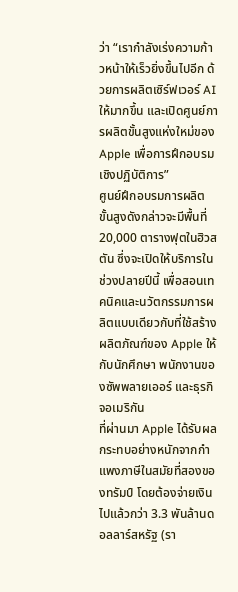ว่า “เรากำลังเร่งความก้าวหน้าให้เร็วยิ่งขึ้นไปอีก ด้วยการผลิตเซิร์ฟเวอร์ AI ให้มากขึ้น และเปิดศูนย์การผลิตขั้นสูงแห่งใหม่ของ Apple เพื่อการฝึกอบรมเชิงปฏิบัติการ”
ศูนย์ฝึกอบรมการผลิตขั้นสูงดังกล่าวจะมีพื้นที่ 20,000 ตารางฟุตในฮิวสตัน ซึ่งจะเปิดให้บริการในช่วงปลายปีนี้ เพื่อสอนเทคนิคและนวัตกรรมการผลิตแบบเดียวกับที่ใช้สร้างผลิตภัณฑ์ของ Apple ให้กับนักศึกษา พนักงานของซัพพลายเออร์ และธุรกิจอเมริกัน
ที่ผ่านมา Apple ได้รับผลกระทบอย่างหนักจากกำแพงภาษีในสมัยที่สองของทรัมป์ โดยต้องจ่ายเงินไปแล้วกว่า 3.3 พันล้านดอลลาร์สหรัฐ (รา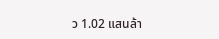ว 1.02 แสนล้า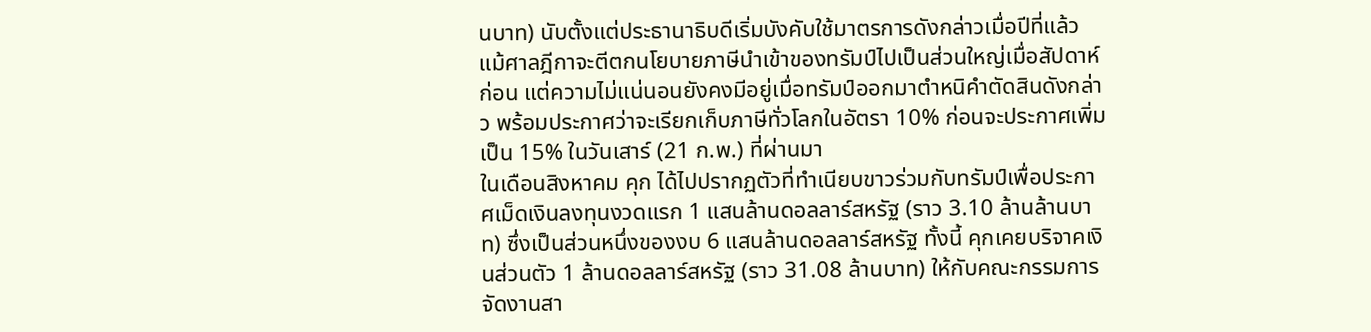นบาท) นับตั้งแต่ประธานาธิบดีเริ่มบังคับใช้มาตรการดังกล่าวเมื่อปีที่แล้ว
แม้ศาลฎีกาจะตีตกนโยบายภาษีนำเข้าของทรัมป์ไปเป็นส่วนใหญ่เมื่อสัปดาห์ก่อน แต่ความไม่แน่นอนยังคงมีอยู่เมื่อทรัมป์ออกมาตำหนิคำตัดสินดังกล่าว พร้อมประกาศว่าจะเรียกเก็บภาษีทั่วโลกในอัตรา 10% ก่อนจะประกาศเพิ่มเป็น 15% ในวันเสาร์ (21 ก.พ.) ที่ผ่านมา
ในเดือนสิงหาคม คุก ได้ไปปรากฏตัวที่ทำเนียบขาวร่วมกับทรัมป์เพื่อประกาศเม็ดเงินลงทุนงวดแรก 1 แสนล้านดอลลาร์สหรัฐ (ราว 3.10 ล้านล้านบาท) ซึ่งเป็นส่วนหนึ่งของงบ 6 แสนล้านดอลลาร์สหรัฐ ทั้งนี้ คุกเคยบริจาคเงินส่วนตัว 1 ล้านดอลลาร์สหรัฐ (ราว 31.08 ล้านบาท) ให้กับคณะกรรมการจัดงานสา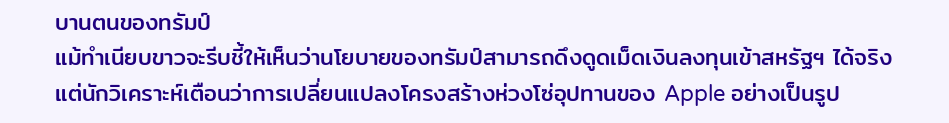บานตนของทรัมป์
แม้ทำเนียบขาวจะรีบชี้ให้เห็นว่านโยบายของทรัมป์สามารถดึงดูดเม็ดเงินลงทุนเข้าสหรัฐฯ ได้จริง แต่นักวิเคราะห์เตือนว่าการเปลี่ยนแปลงโครงสร้างห่วงโซ่อุปทานของ Apple อย่างเป็นรูป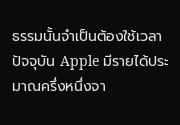ธรรมนั้นจำเป็นต้องใช้เวลา
ปัจจุบัน Apple มีรายได้ประมาณครึ่งหนึ่งจา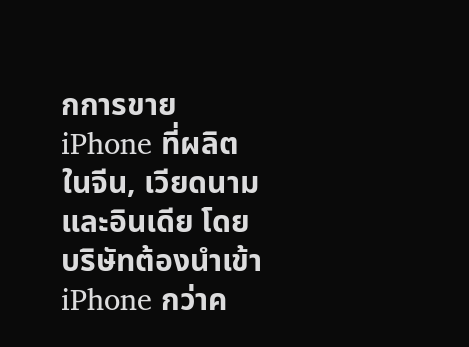กการขาย iPhone ที่ผลิตในจีน, เวียดนาม และอินเดีย โดยบริษัทต้องนำเข้า iPhone กว่าค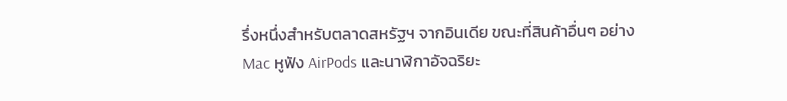รึ่งหนึ่งสำหรับตลาดสหรัฐฯ จากอินเดีย ขณะที่สินค้าอื่นๆ อย่าง Mac หูฟัง AirPods และนาฬิกาอัจฉริยะ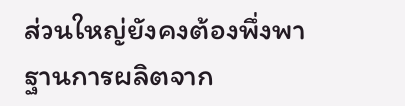ส่วนใหญ่ยังคงต้องพึ่งพาฐานการผลิตจาก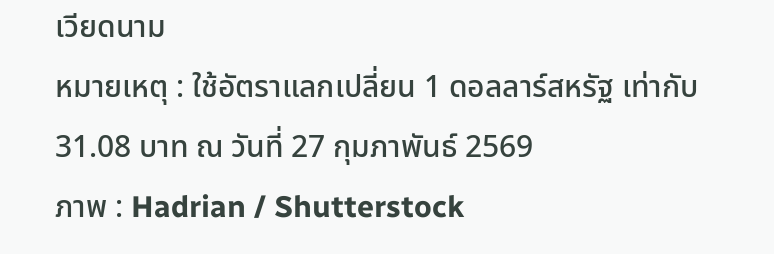เวียดนาม
หมายเหตุ : ใช้อัตราแลกเปลี่ยน 1 ดอลลาร์สหรัฐ เท่ากับ 31.08 บาท ณ วันที่ 27 กุมภาพันธ์ 2569
ภาพ : Hadrian / Shutterstock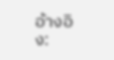อ้างอิง: